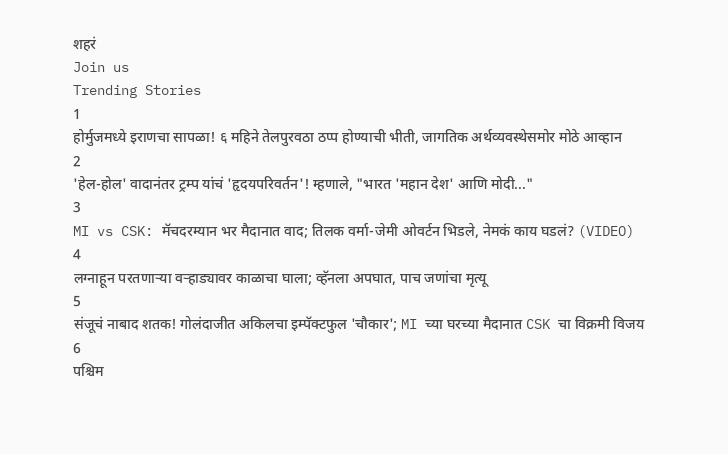शहरं
Join us
Trending Stories
1
होर्मुजमध्ये इराणचा सापळा! ६ महिने तेलपुरवठा ठप्प होण्याची भीती, जागतिक अर्थव्यवस्थेसमोर मोठे आव्हान
2
'हेल-होल' वादानंतर ट्रम्प यांचं 'हृदयपरिवर्तन'! म्हणाले, "भारत 'महान देश' आणि मोदी..."
3
MI vs CSK: मॅचदरम्यान भर मैदानात वाद; तिलक वर्मा-जेमी ओवर्टन भिडले, नेमकं काय घडलं? (VIDEO)
4
लग्नाहून परतणाऱ्या वऱ्हाड्यावर काळाचा घाला; व्हॅनला अपघात, पाच जणांचा मृत्यू
5
संजूचं नाबाद शतक! गोलंदाजीत अकिलचा इम्पॅक्टफुल 'चौकार'; MI च्या घरच्या मैदानात CSK चा विक्रमी विजय
6
पश्चिम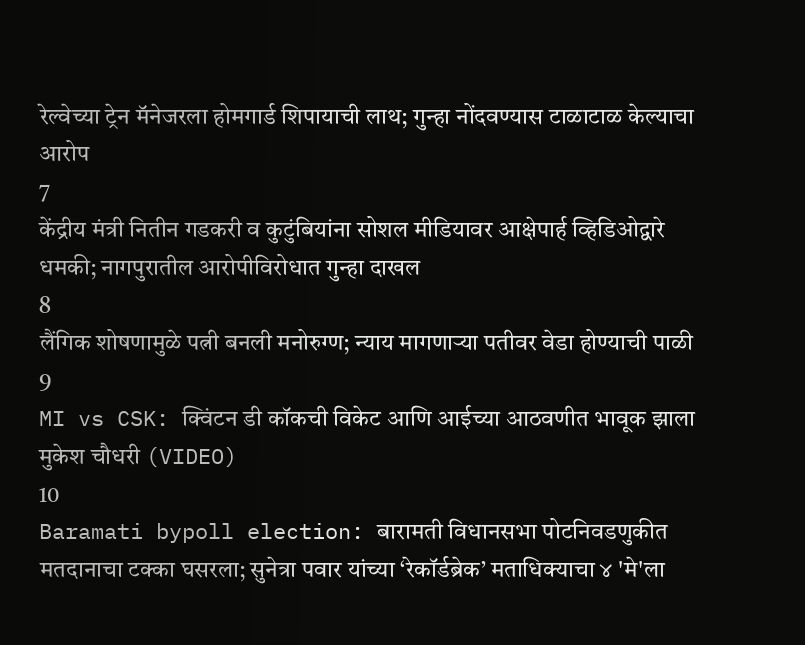रेल्वेच्या ट्रेन मॅनेजरला होमगार्ड शिपायाची लाथ; गुन्हा नोंदवण्यास टाळाटाळ केल्याचा आरोप
7
केंद्रीय मंत्री नितीन गडकरी व कुटुंबियांना सोशल मीडियावर आक्षेपार्ह व्हिडिओद्वारे धमकी; नागपुरातील आरोपीविरोधात गुन्हा दाखल
8
लैंगिक शोषणामुळे पत्नी बनली मनोरुग्ण; न्याय मागणाऱ्या पतीवर वेडा होण्याची पाळी
9
MI vs CSK: क्विंटन डी कॉकची विकेट आणि आईच्या आठवणीत भावूक झाला मुकेश चौधरी (VIDEO)
10
Baramati bypoll election: बारामती विधानसभा पोटनिवडणुकीत मतदानाचा टक्का घसरला; सुनेत्रा पवार यांच्या ‘रेकॉर्डब्रेक’ मताधिक्याचा ४ 'मे'ला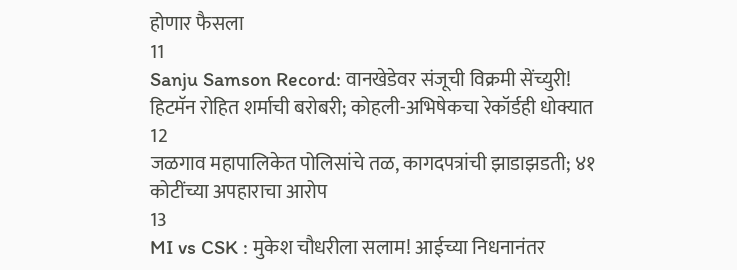होणार फैसला
11
Sanju Samson Record: वानखेडेवर संजूची विक्रमी सेंच्युरी! हिटमॅन रोहित शर्माची बरोबरी; कोहली-अभिषेकचा रेकॉर्डही धोक्यात
12
जळगाव महापालिकेत पोलिसांचे तळ, कागदपत्रांची झाडाझडती; ४१ कोटींच्या अपहाराचा आरोप
13
MI vs CSK : मुकेश चौधरीला सलाम! आईच्या निधनानंतर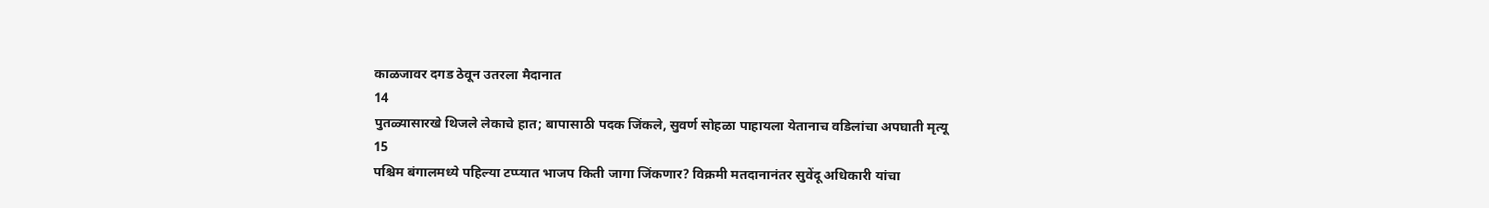काळजावर दगड ठेवून उतरला मैदानात
14
पुतळ्यासारखे थिजले लेकाचे हात; बापासाठी पदक जिंकले, सुवर्ण सोहळा पाहायला येतानाच वडिलांचा अपघाती मृत्यू
15
पश्चिम बंगालमध्ये पहिल्या टप्प्यात भाजप किती जागा जिंकणार? विक्रमी मतदानानंतर सुवेंदू अधिकारी यांचा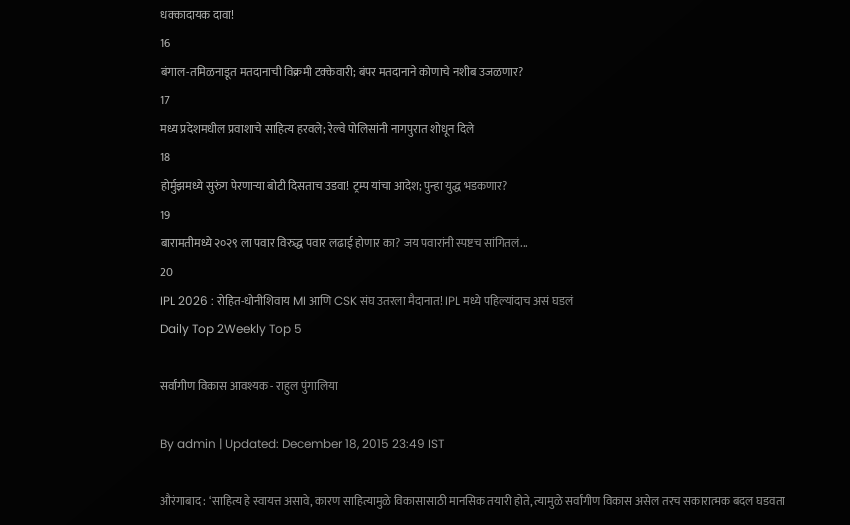धक्कादायक दावा!
16
बंगाल-तमिळनाडूत मतदानाची विक्रमी टक्केवारी; बंपर मतदानाने कोणाचे नशीब उजळणार?
17
मध्य प्रदेशमधील प्रवाशाचे साहित्य हरवले; रेल्वे पोलिसांनी नागपुरात शोधून दिले
18
होर्मुझमध्ये सुरुंग पेरणाऱ्या बोटी दिसताच उडवा! ट्रम्प यांचा आदेश; पुन्हा युद्ध भडकणार?
19
बारामतीमध्ये २०२९ ला पवार विरुद्ध पवार लढाई होणार का? जय पवारांनी स्पष्टच सांगितलं...
20
IPL 2026 : रोहित-धोनीशिवाय MI आणि CSK संघ उतरला मैदानात! IPL मध्ये पहिल्यांदाच असं घडलं
Daily Top 2Weekly Top 5

सर्वांगीण विकास आवश्यक - राहुल पुंगालिया

By admin | Updated: December 18, 2015 23:49 IST

औरंगाबाद : ‘साहित्य हे स्वायत्त असावे, कारण साहित्यामुळे विकासासाठी मानसिक तयारी होते, त्यामुळे सर्वांगीण विकास असेल तरच सकारात्मक बदल घडवता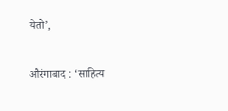येतो’,

औरंगाबाद : ‘साहित्य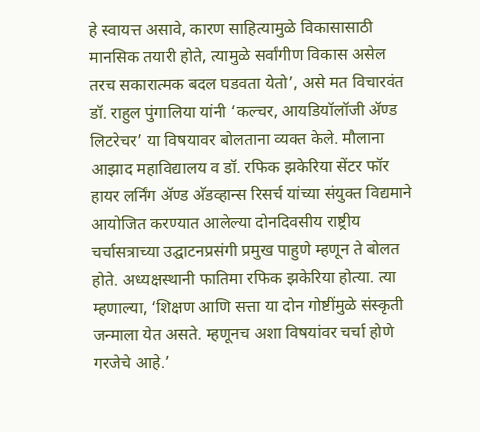हे स्वायत्त असावे, कारण साहित्यामुळे विकासासाठी मानसिक तयारी होते, त्यामुळे सर्वांगीण विकास असेल तरच सकारात्मक बदल घडवता येतो’, असे मत विचारवंत डॉ. राहुल पुंगालिया यांनी ‘कल्चर, आयडियॉलॉजी अ‍ॅण्ड लिटरेचर’ या विषयावर बोलताना व्यक्त केले. मौलाना आझाद महाविद्यालय व डॉ. रफिक झकेरिया सेंटर फॉर हायर लर्निंग अ‍ॅण्ड अ‍ॅडव्हान्स रिसर्च यांच्या संयुक्त विद्यमाने आयोजित करण्यात आलेल्या दोनदिवसीय राष्ट्रीय चर्चासत्राच्या उद्घाटनप्रसंगी प्रमुख पाहुणे म्हणून ते बोलत होते. अध्यक्षस्थानी फातिमा रफिक झकेरिया होत्या. त्या म्हणाल्या, ‘शिक्षण आणि सत्ता या दोन गोष्टींमुळे संस्कृती जन्माला येत असते. म्हणूनच अशा विषयांवर चर्चा होणे गरजेचे आहे.’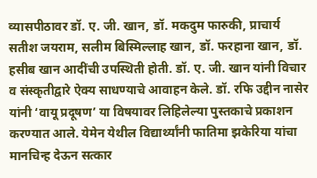व्यासपीठावर डॉ. ए. जी. खान, डॉ. मकदुम फारुकी, प्राचार्य सतीश जयराम, सलीम बिस्मिल्लाह खान, डॉ. फरहाना खान, डॉ. हसीब खान आदींची उपस्थिती होती. डॉ. ए. जी. खान यांनी विचार व संस्कृतीद्वारे ऐक्य साधण्याचे आवाहन केले. डॉ. रफि उद्दीन नासेर यांनी ‘वायू प्रदूषण’ या विषयावर लिहिलेल्या पुस्तकाचे प्रकाशन करण्यात आले. येमेन येथील विद्यार्थ्यांनी फातिमा झकेरिया यांचा मानचिन्ह देऊन सत्कार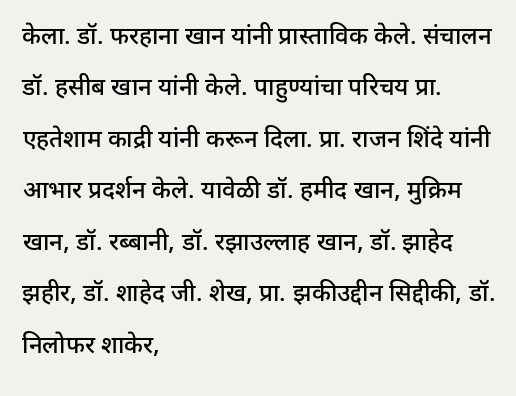केला. डॉ. फरहाना खान यांनी प्रास्ताविक केले. संचालन डॉ. हसीब खान यांनी केले. पाहुण्यांचा परिचय प्रा. एहतेशाम काद्री यांनी करून दिला. प्रा. राजन शिंदे यांनी आभार प्रदर्शन केले. यावेळी डॉ. हमीद खान, मुक्रिम खान, डॉ. रब्बानी, डॉ. रझाउल्लाह खान, डॉ. झाहेद झहीर, डॉ. शाहेद जी. शेख, प्रा. झकीउद्दीन सिद्दीकी, डॉ. निलोफर शाकेर,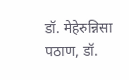डॉ. मेहेरुन्निसा पठाण, डॉ.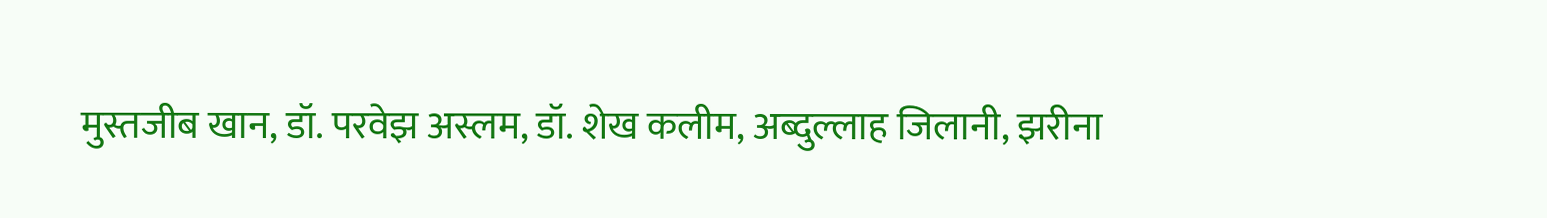मुस्तजीब खान, डॉ. परवेझ अस्लम, डॉ. शेख कलीम, अब्दुल्लाह जिलानी, झरीना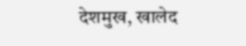देशमुख, खालेद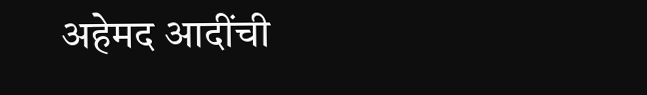अहेमद आदींची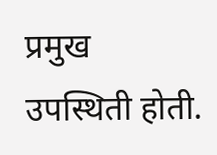प्रमुख उपस्थिती होती.